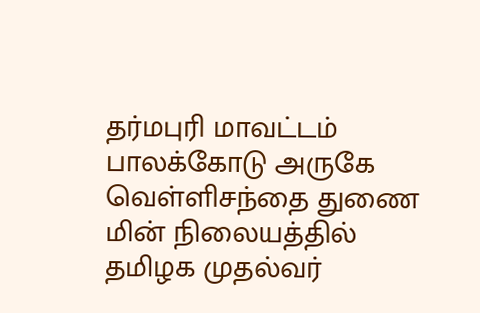தர்மபுரி மாவட்டம் பாலக்கோடு அருகே வெள்ளிசந்தை துணை மின் நிலையத்தில் தமிழக முதல்வர்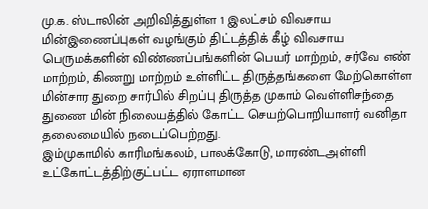மு.க. ஸ்டாலின் அறிவித்துள்ள 1 இலட்சம் விவசாய மின்இணைப்புகள் வழங்கும் திட்டத்திக் கீழ் விவசாய பெருமக்களின் விண்ணப்பங்களின் பெயர் மாற்றம், சர்வே எண் மாற்றம், கிணறு மாற்றம் உள்ளிட்ட திருத்தங்களை மேற்கொள்ள மின்சார துறை சார்பில் சிறப்பு திருத்த முகாம் வெள்ளிசந்தை துணை மின் நிலையத்தில் கோட்ட செயற்பொறியாளர் வனிதா தலைமையில் நடைப்பெற்றது.
இம்முகாமில் காரிமங்கலம், பாலக்கோடு, மாரண்டஅள்ளி உட்கோட்டத்திற்குட்பட்ட ஏராளமான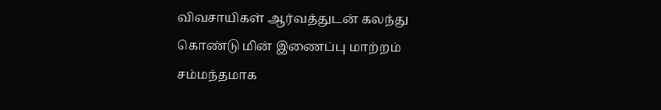விவசாயிகள் ஆர்வத்துடன் கலந்து கொண்டு மின் இணைப்பு மாற்றம் சம்மந்தமாக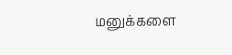மனுக்களை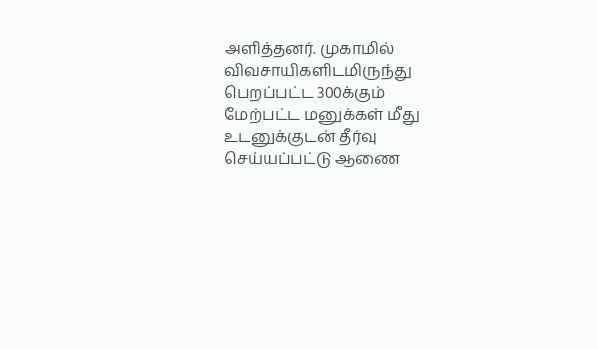அளித்தனர். முகாமில் விவசாயிகளிடமிருந்து பெறப்பட்ட 300க்கும் மேற்பட்ட மனுக்கள் மீது உடனுக்குடன் தீர்வு செய்யப்பட்டு ஆணை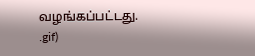வழங்கப்பட்டது.
.gif)